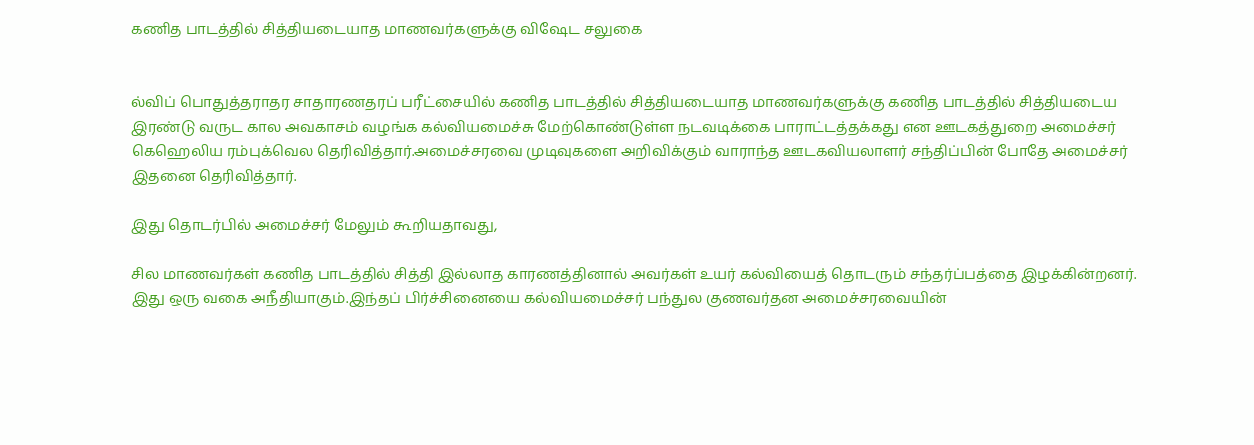கணித பாடத்தில் சித்தியடையாத மாணவர்களுக்கு விஷேட சலுகை


ல்விப் பொதுத்தராதர சாதாரணதரப் பரீட்சையில் கணித பாடத்தில் சித்தியடையாத மாணவர்களுக்கு கணித பாடத்தில் சித்தியடைய இரண்டு வருட கால அவகாசம் வழங்க கல்வியமைச்சு மேற்கொண்டுள்ள நடவடிக்கை பாராட்டத்தக்கது என ஊடகத்துறை அமைச்சர் கெஹெலிய ரம்புக்வெல தெரிவித்தார்.அமைச்சரவை முடிவுகளை அறிவிக்கும் வாராந்த ஊடகவியலாளர் சந்திப்பின் போதே அமைச்சர் இதனை தெரிவித்தார்.

இது தொடர்பில் அமைச்சர் மேலும் கூறியதாவது,

சில மாணவர்கள் கணித பாடத்தில் சித்தி இல்லாத காரணத்தினால் அவர்கள் உயர் கல்வியைத் தொடரும் சந்தர்ப்பத்தை இழக்கின்றனர். இது ஒரு வகை அநீதியாகும்.இந்தப் பிர்ச்சினையை கல்வியமைச்சர் பந்துல குணவர்தன அமைச்சரவையின்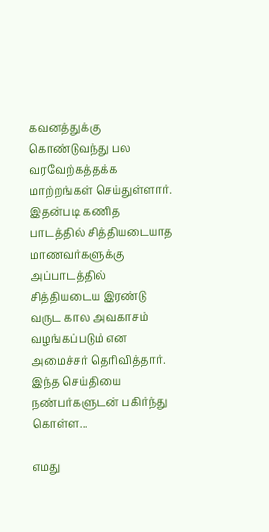கவனத்துக்கு கொண்டுவந்து பல வரவேற்கத்தக்க மாற்றங்கள் செய்துள்ளார். இதன்படி கணித பாடத்தில் சித்தியடையாத மாணவர்களுக்கு அப்பாடத்தில் சித்தியடைய இரண்டு வருட கால அவகாசம் வழங்கப்படும் என அமைச்சர் தெரிவித்தார்.
இந்த செய்தியை நண்பர்களுடன் பகிர்ந்து கொள்ள...

எமது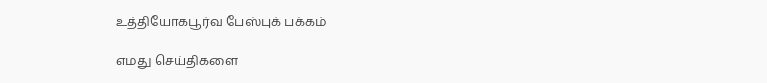உத்தியோகபூர்வ பேஸ்புக் பக்கம்

எமது செய்திகளை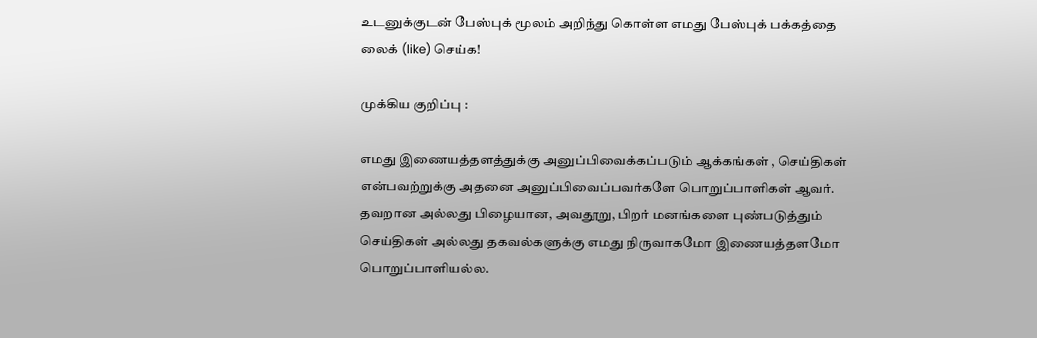உடனுக்குடன் பேஸ்புக் மூலம் அறிந்து கொள்ள எமது பேஸ்புக் பக்கத்தை லைக் (like) செய்க!

முக்கிய குறிப்பு :

எமது இணையத்தளத்துக்கு அனுப்பிவைக்கப்படும் ஆக்கங்கள் , செய்திகள் என்பவற்றுக்கு அதனை அனுப்பிவைப்பவர்களே பொறுப்பாளிகள் ஆவர். தவறான அல்லது பிழையான, அவதூறு, பிறர் மனங்களை புண்படுத்தும் செய்திகள் அல்லது தகவல்களுக்கு எமது நிருவாகமோ இணையத்தளமோ பொறுப்பாளியல்ல.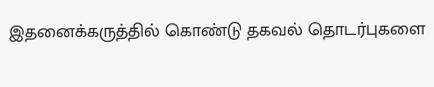இதனைக்கருத்தில் கொண்டு தகவல் தொடர்புகளை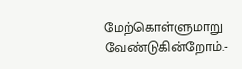மேற்கொள்ளுமாறு வேண்டுகின்றோம்.-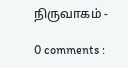நிருவாகம் -

0 comments :